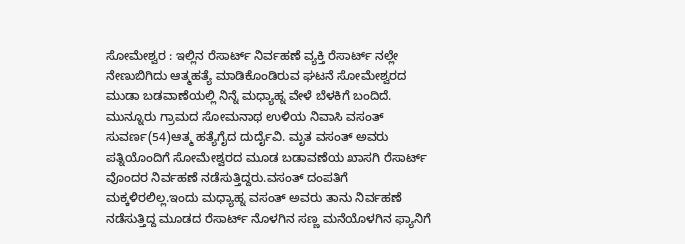ಸೋಮೇಶ್ವರ : ಇಲ್ಲಿನ ರೆಸಾರ್ಟ್ ನಿರ್ವಹಣೆ ವ್ಯಕ್ತಿ ರೆಸಾರ್ಟ್ ನಲ್ಲೇ ನೇಣುಬಿಗಿದು ಆತ್ಮಹತ್ಯೆ ಮಾಡಿಕೊಂಡಿರುವ ಘಟನೆ ಸೋಮೇಶ್ವರದ ಮುಡಾ ಬಡವಾಣೆಯಲ್ಲಿ ನಿನ್ನೆ ಮಧ್ಯಾಹ್ನ ವೇಳೆ ಬೆಳಕಿಗೆ ಬಂದಿದೆ.
ಮುನ್ನೂರು ಗ್ರಾಮದ ಸೋಮನಾಥ ಉಳಿಯ ನಿವಾಸಿ ವಸಂತ್ ಸುವರ್ಣ(54)ಆತ್ಮ ಹತ್ಯೆಗೈದ ದುರ್ದೈವಿ. ಮೃತ ವಸಂತ್ ಅವರು ಪತ್ನಿಯೊಂದಿಗೆ ಸೋಮೇಶ್ವರದ ಮೂಡ ಬಡಾವಣೆಯ ಖಾಸಗಿ ರೆಸಾರ್ಟ್ ವೊಂದರ ನಿರ್ವಹಣೆ ನಡೆಸುತ್ತಿದ್ದರು.ವಸಂತ್ ದಂಪತಿಗೆ ಮಕ್ಕಳಿರಲಿಲ್ಲ.ಇಂದು ಮಧ್ಯಾಹ್ನ ವಸಂತ್ ಅವರು ತಾನು ನಿರ್ವಹಣೆ ನಡೆಸುತ್ತಿದ್ದ ಮೂಡದ ರೆಸಾರ್ಟ್ ನೊಳಗಿನ ಸಣ್ಣ ಮನೆಯೊಳಗಿನ ಫ್ಯಾನಿಗೆ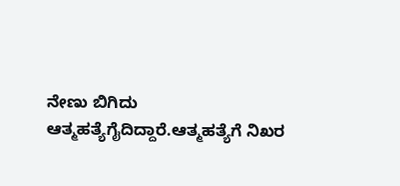ನೇಣು ಬಿಗಿದು ಆತ್ಮಹತ್ಯೆಗೈದಿದ್ದಾರೆ.ಆತ್ಮಹತ್ಯೆಗೆ ನಿಖರ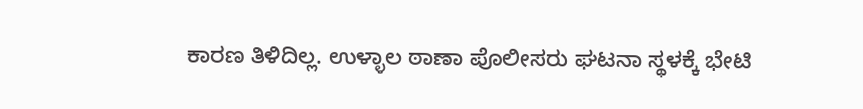ಕಾರಣ ತಿಳಿದಿಲ್ಲ. ಉಳ್ಳಾಲ ಠಾಣಾ ಪೊಲೀಸರು ಘಟನಾ ಸ್ಥಳಕ್ಕೆ ಭೇಟಿ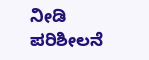ನೀಡಿ ಪರಿಶೀಲನೆ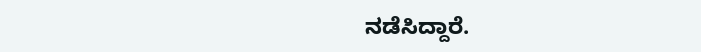ನಡೆಸಿದ್ದಾರೆ.